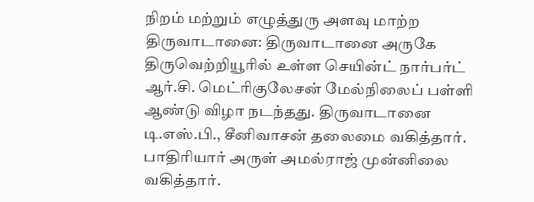நிறம் மற்றும் எழுத்துரு அளவு மாற்ற
திருவாடானை: திருவாடானை அருகே திருவெற்றியூரில் உள்ள செயின்ட் நார்பர்ட் ஆர்.சி. மெட்ரிகுலேசன் மேல்நிலைப் பள்ளி ஆண்டு விழா நடந்தது. திருவாடானை டி.எஸ்.பி., சீனிவாசன் தலைமை வகித்தார். பாதிரியார் அருள் அமல்ராஜ் முன்னிலை வகித்தார்.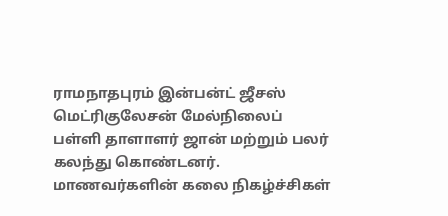ராமநாதபுரம் இன்பன்ட் ஜீசஸ் மெட்ரிகுலேசன் மேல்நிலைப் பள்ளி தாளாளர் ஜான் மற்றும் பலர் கலந்து கொண்டனர்.
மாணவர்களின் கலை நிகழ்ச்சிகள்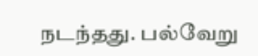நடந்தது. பல்வேறு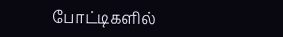போட்டிகளில்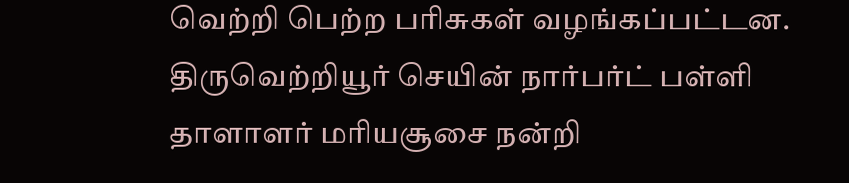வெற்றி பெற்ற பரிசுகள் வழங்கப்பட்டன. திருவெற்றியூர் செயின் நார்பர்ட் பள்ளி தாளாளர் மரியசூசை நன்றி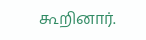கூறினார்.